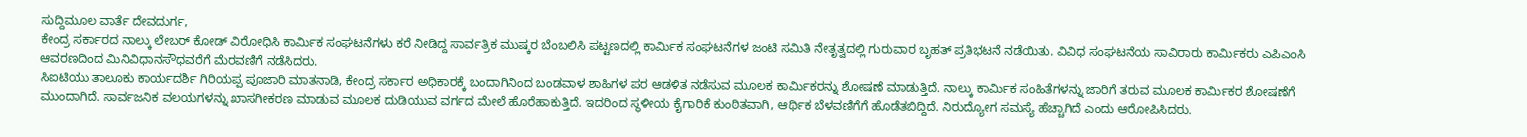ಸುದ್ದಿಮೂಲ ವಾರ್ತೆ ದೇವದುರ್ಗ,
ಕೇಂದ್ರ ಸರ್ಕಾರದ ನಾಲ್ಕು ಲೇಬರ್ ಕೋಡ್ ವಿರೋಧಿಸಿ ಕಾರ್ಮಿಕ ಸಂಘಟನೆಗಳು ಕರೆ ನೀಡಿದ್ದ ಸಾರ್ವತ್ರಿಕ ಮುಷ್ಕರ ಬೆಂಬಲಿಸಿ ಪಟ್ಟಣದಲ್ಲಿ ಕಾರ್ಮಿಕ ಸಂಘಟನೆಗಳ ಜಂಟಿ ಸಮಿತಿ ನೇತೃತ್ವದಲ್ಲಿ ಗುರುವಾರ ಬೃಹತ್ ಪ್ರತಿಭಟನೆ ನಡೆಯಿತು. ವಿವಿಧ ಸಂಘಟನೆಯ ಸಾವಿರಾರು ಕಾರ್ಮಿಕರು ಎಪಿಎಂಸಿ ಆವರಣದಿಂದ ಮಿನಿವಿಧಾನಸೌಧವರೆಗೆ ಮೆರವಣಿಗೆ ನಡೆಸಿದರು.
ಸಿಐಟಿಯು ತಾಲೂಕು ಕಾರ್ಯದರ್ಶಿ ಗಿರಿಯಪ್ಪ ಪೂಜಾರಿ ಮಾತನಾಡಿ, ಕೇಂದ್ರ ಸರ್ಕಾರ ಅಧಿಕಾರಕ್ಕೆ ಬಂದಾಗಿನಿಂದ ಬಂಡವಾಳ ಶಾಹಿಗಳ ಪರ ಆಡಳಿತ ನಡೆಸುವ ಮೂಲಕ ಕಾರ್ಮಿಕರನ್ನು ಶೋಷಣೆ ಮಾಡುತ್ತಿದೆ. ನಾಲ್ಕು ಕಾರ್ಮಿಕ ಸಂಹಿತೆಗಳನ್ನು ಜಾರಿಗೆ ತರುವ ಮೂಲಕ ಕಾರ್ಮಿಕರ ಶೋಷಣೆಗೆ ಮುಂದಾಗಿದೆ. ಸಾರ್ವಜನಿಕ ವಲಯಗಳನ್ನು ಖಾಸಗೀಕರಣ ಮಾಡುವ ಮೂಲಕ ದುಡಿಯುವ ವರ್ಗದ ಮೇಲೆ ಹೊರೆಹಾಕುತ್ತಿದೆ. ಇದರಿಂದ ಸ್ಥಳೀಯ ಕೈಗಾರಿಕೆ ಕುಂಠಿತವಾಗಿ, ಆರ್ಥಿಕ ಬೆಳವಣಿಗೆಗೆ ಹೊಡೆತಬಿದ್ದಿದೆ. ನಿರುದ್ಯೋಗ ಸಮಸ್ಯೆ ಹೆಚ್ಚಾಗಿದೆ ಎಂದು ಆರೋಪಿಸಿದರು.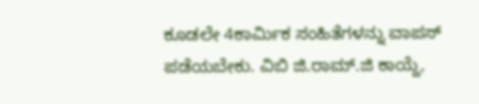ಕೂಡಲೇ 4ಕಾರ್ಮಿಕ ಸಂಹಿತೆಗಳನ್ನು ವಾಪಸ್ ಪಡೆಯಬೇಕು. ವಿಬಿ ಜಿ.ರಾಮ್.ಜಿ ಕಾಯ್ದೆ,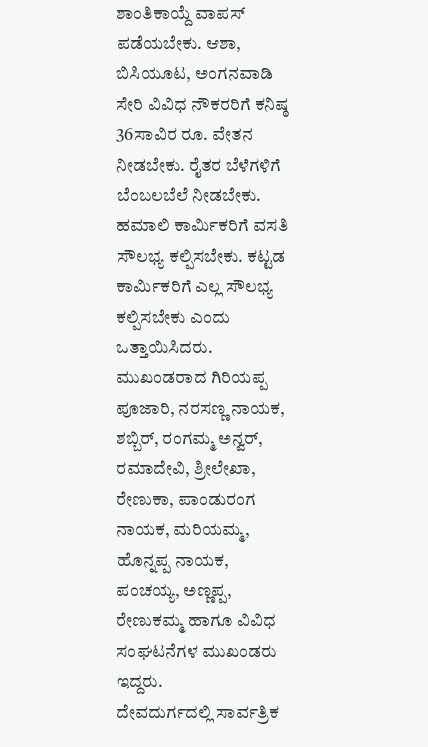ಶಾಂತಿಕಾಯ್ದೆ ವಾಪಸ್ ಪಡೆಯಬೇಕು. ಆಶಾ, ಬಿಸಿಯೂಟ, ಅಂಗನವಾಡಿ ಸೇರಿ ವಿವಿಧ ನೌಕರರಿಗೆ ಕನಿಷ್ಠ 36ಸಾವಿರ ರೂ. ವೇತನ ನೀಡಬೇಕು. ರೈತರ ಬೆಳೆಗಳಿಗೆ ಬೆಂಬಲಬೆಲೆ ನೀಡಬೇಕು. ಹಮಾಲಿ ಕಾರ್ಮಿಕರಿಗೆ ವಸತಿ ಸೌಲಭ್ಯ ಕಲ್ಪಿಸಬೇಕು. ಕಟ್ಟಡ ಕಾರ್ಮಿಕರಿಗೆ ಎಲ್ಲ ಸೌಲಭ್ಯ ಕಲ್ಪಿಸಬೇಕು ಎಂದು ಒತ್ತಾಯಿಸಿದರು.
ಮುಖಂಡರಾದ ಗಿರಿಯಪ್ಪ ಪೂಜಾರಿ, ನರಸಣ್ಣ ನಾಯಕ, ಶಬ್ಬಿರ್, ರಂಗಮ್ಮ ಅನ್ವರ್, ರಮಾದೇವಿ, ಶ್ರೀಲೇಖಾ, ರೇಣುಕಾ, ಪಾಂಡುರಂಗ ನಾಯಕ, ಮರಿಯಮ್ಮ, ಹೊನ್ನಪ್ಪ ನಾಯಕ, ಪಂಚಯ್ಯ, ಅಣ್ಣಪ್ಪ, ರೇಣುಕಮ್ಮ ಹಾಗೂ ವಿವಿಧ ಸಂಘಟನೆಗಳ ಮುಖಂಡರು ಇದ್ದರು.
ದೇವದುರ್ಗದಲ್ಲಿ ಸಾರ್ವತ್ರಿಕ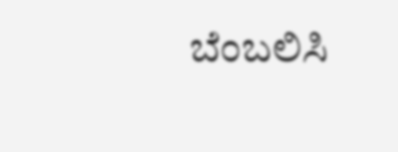ಬೆಂಬಲಿಸಿ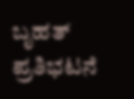ಬೃಹತ್ ಪ್ರತಿಭಟನೆ